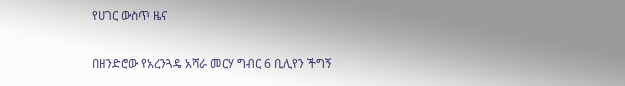የሀገር ውስጥ ዜና

በዘንድሮው የአረንጓዴ አሻራ መርሃ ግብር 6 ቢሊየን ችግኝ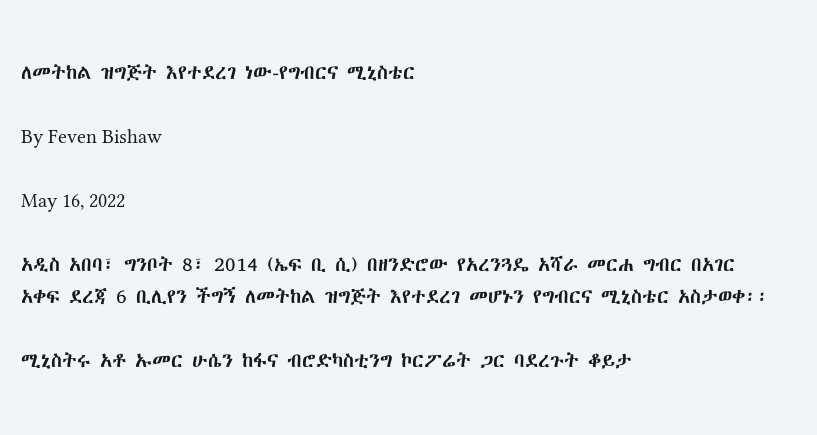ለመትከል ዝግጅት እየተደረገ ነው-የግብርና ሚኒስቴር

By Feven Bishaw

May 16, 2022

አዲስ አበባ፣ ግንቦት 8፣ 2014 (ኤፍ ቢ ሲ) በዘንድሮው የአረንጓዴ አሻራ መርሐ ግብር በአገር አቀፍ ደረጃ 6 ቢሊየን ችግኝ ለመትከል ዝግጅት እየተደረገ መሆኑን የግብርና ሚኒስቴር አስታወቀ፡፡

ሚኒስትሩ አቶ ኡመር ሁሴን ከፋና ብሮድካስቲንግ ኮርፖሬት ጋር ባደረጉት ቆይታ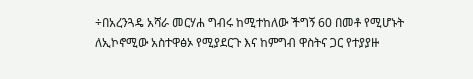÷በአረንጓዴ አሻራ መርሃሐ ግብሩ ከሚተከለው ችግኝ 60 በመቶ የሚሆኑት ለኢኮኖሚው አስተዋፅኦ የሚያደርጉ እና ከምግብ ዋስትና ጋር የተያያዙ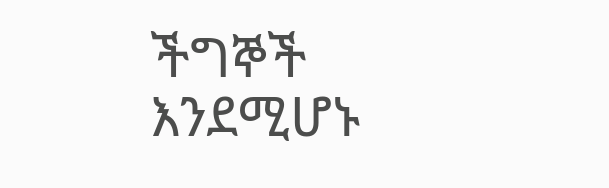ችግኞች እንደሚሆኑ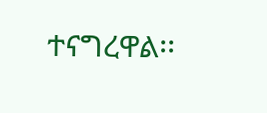ተናግረዋል፡፡